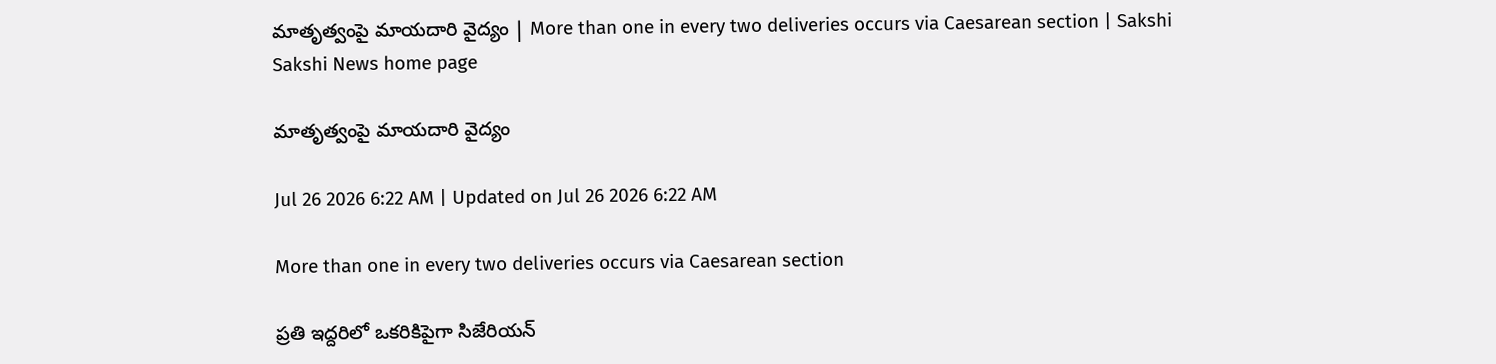మాతృత్వంపై మాయదారి వైద్యం | More than one in every two deliveries occurs via Caesarean section | Sakshi
Sakshi News home page

మాతృత్వంపై మాయదారి వైద్యం

Jul 26 2026 6:22 AM | Updated on Jul 26 2026 6:22 AM

More than one in every two deliveries occurs via Caesarean section

ప్రతి ఇద్దరిలో ఒకరికిపైగా సిజేరియన్‌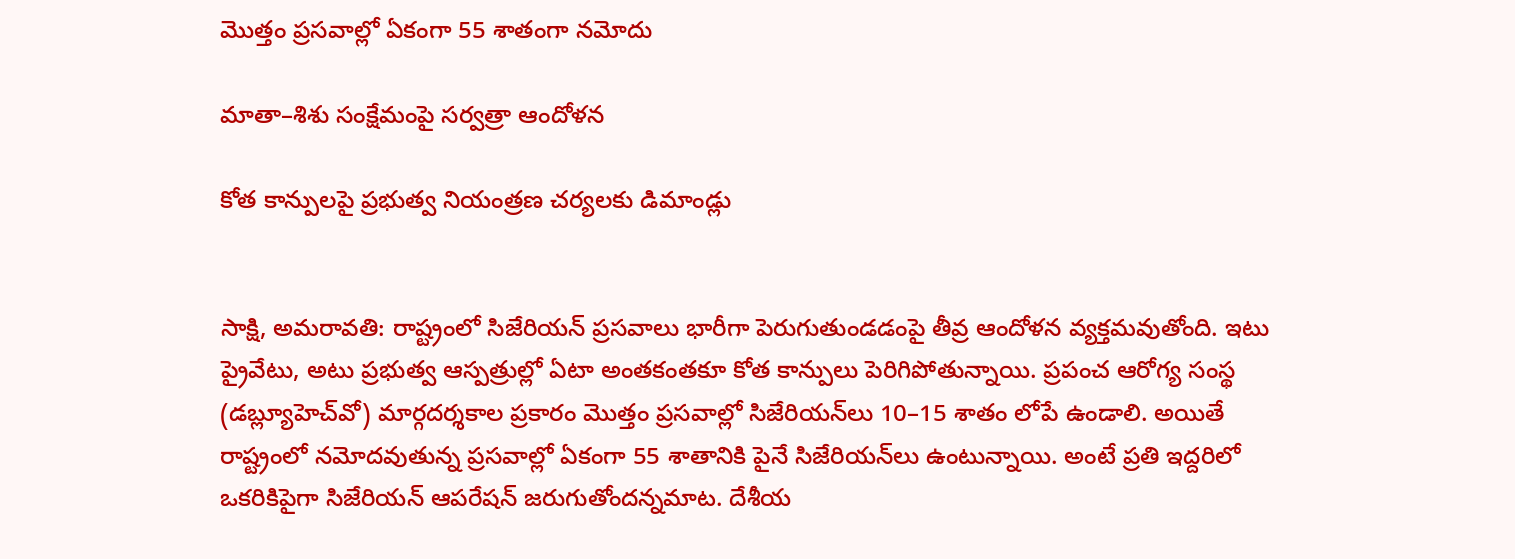మొత్తం ప్రసవాల్లో ఏకంగా 55 శాతంగా నమోదు

మాతా–శిశు సంక్షేమంపై సర్వత్రా ఆందోళన

కోత కాన్పులపై ప్రభుత్వ నియంత్రణ చర్యలకు డిమాండ్లు


సాక్షి, అమరావతి: రాష్ట్రంలో సిజేరియన్‌ ప్రసవాలు భారీగా పెరుగుతుండడంపై తీవ్ర ఆందోళన వ్యక్తమవుతోంది. ఇటు ప్రైవేటు, అటు ప్రభుత్వ ఆస్పత్రుల్లో ఏటా అంతకంతకూ కోత కాన్పులు పెరిగిపోతున్నాయి. ప్రపంచ ఆరోగ్య సంస్థ (డబ్ల్యూహెచ్‌వో) మార్గదర్శకాల ప్రకారం మొత్తం ప్రసవాల్లో సిజేరియన్‌లు 10–15 శాతం లోపే ఉండాలి. అయితే రాష్ట్రంలో నమోదవుతున్న ప్రసవాల్లో ఏకంగా 55 శాతానికి పైనే సిజేరియన్‌లు ఉంటున్నాయి. అంటే ప్రతి ఇద్దరిలో ఒకరికిపైగా సిజేరియన్‌ ఆపరేషన్‌ జరుగుతోందన్నమాట. దేశీయ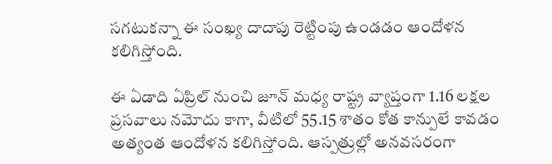సగటుకన్నా ఈ సంఖ్య దాదాపు రెట్టింపు ఉండడం ఆందోళన కలిగిస్తోంది.

ఈ ఏడాది ఏప్రిల్‌ నుంచి జూన్‌ మధ్య రాష్ట్ర వ్యాప్తంగా 1.16 లక్షల ప్రసవాలు నమోదు కాగా, వీటిలో 55.15 శాతం కోత కాన్పులే కావడం అత్యంత ఆందోళన కలిగిస్తోంది. ఆస్పత్రుల్లో అనవసరంగా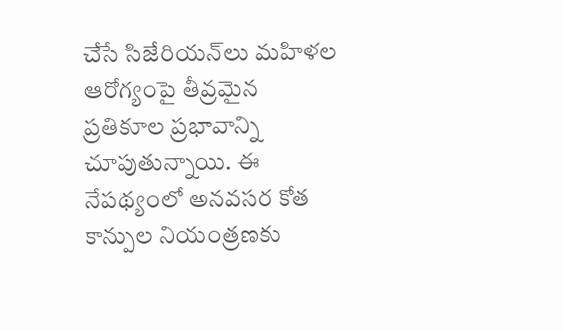చేసే సిజేరియన్‌లు మహిళల ఆరోగ్యంపై తీవ్రమైన ప్రతికూల ప్రభావాన్ని చూపుతున్నాయి. ఈ నేపథ్యంలో అనవసర కోత కాన్పుల నియంత్రణకు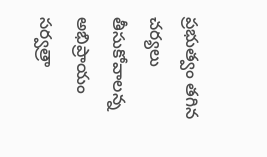ప్రభుత్వం తగిన చర్యలు తీసుకోవాలన్న అభిప్రాయం సర్వత్రా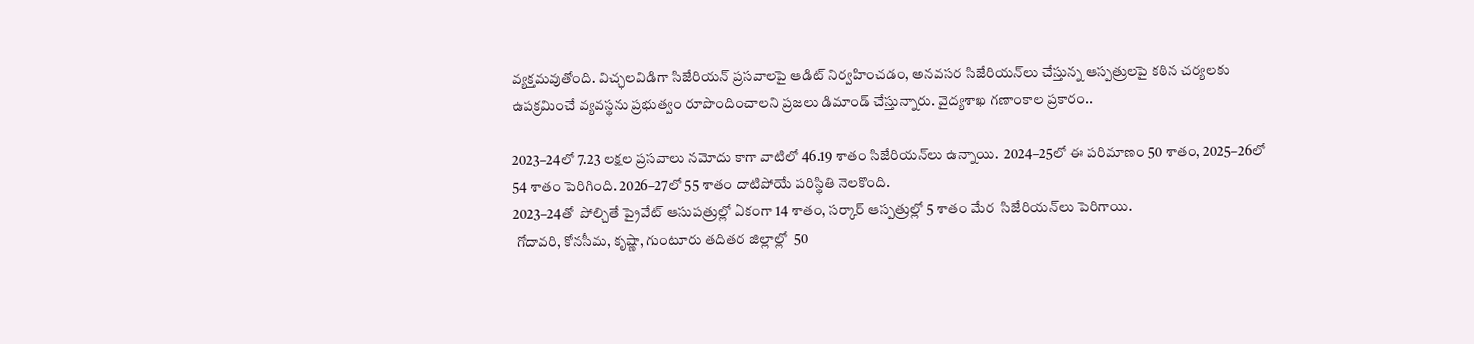వ్యక్తమవుతోంది. విచ్ఛలవిడిగా సిజేరియన్‌ ప్రసవాలపై ఆడిట్‌ నిర్వహించడం, అనవసర సిజేరియన్‌లు చేస్తున్న ఆస్పత్రులపై కఠిన చర్యలకు ఉపక్రమించే వ్యవస్థను ప్రభుత్వం రూపొందించాలని ప్రజలు డిమాండ్‌ చేస్తున్నారు. వైద్యశాఖ గణాంకాల ప్రకారం..

2023–24లో 7.23 లక్షల ప్రసవాలు నమోదు కాగా వాటిలో 46.19 శాతం సిజేరియన్‌లు ఉన్నాయి.  2024–25లో ఈ పరిమాణం 50 శాతం, 2025–26లో 54 శాతం పెరిగింది. 2026–27లో 55 శాతం దాటిపోయే పరిస్థితి నెలకొంది.
2023–24తో  పోల్చితే ప్రైవేట్‌ ఆసుపత్రుల్లో ఏకంగా 14 శాతం, సర్కార్‌ ఆస్పత్రుల్లో 5 శాతం మేర  సిజేరియన్‌లు పెరిగాయి.
 గోదావరి, కోనసీమ, కృష్ణా, గుంటూరు తదితర జిల్లాల్లో  50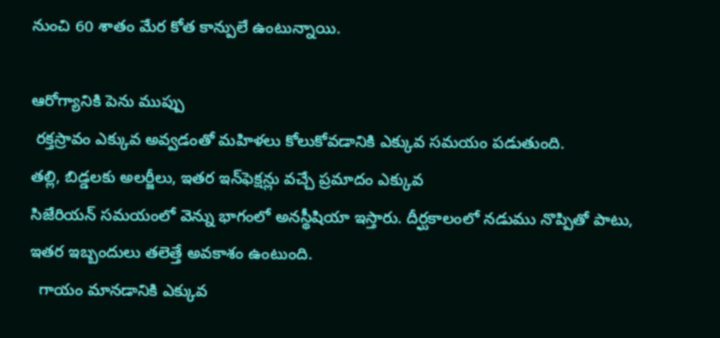నుంచి 60 శాతం మేర కోత కాన్పులే ఉంటున్నాయి.

ఆరోగ్యానికి పెను ముప్పు
 రక్తస్రావం ఎక్కువ అవ్వడంతో మహిళలు కోలుకోవడానికి ఎక్కువ సమయం పడుతుంది.
తల్లి, బిడ్డలకు అలర్జీలు, ఇతర ఇన్‌ఫెక్షన్లు వచ్చే ప్రమాదం ఎక్కువ
సిజేరియన్‌ సమయంలో వెన్ను భాగంలో అనస్థీషియా ఇస్తారు. దీర్ఘకాలంలో నడుము నొప్పితో పాటు, ఇతర ఇబ్బందులు తలెత్తే అవకాశం ఉంటుంది.
  గాయం మానడానికి ఎక్కువ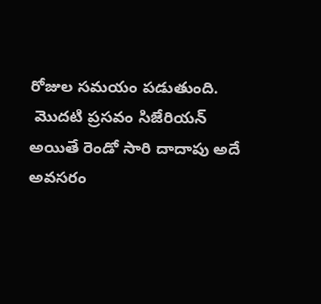రోజుల సమయం పడుతుంది.
 మొదటి ప్రసవం సిజేరియన్‌ అయితే రెండో సారి దాదాపు అదే అవసరం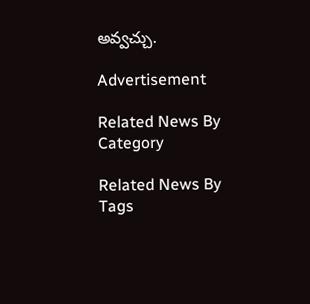అవ్వచ్చు.

Advertisement

Related News By Category

Related News By Tags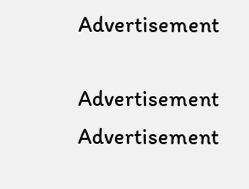Advertisement

Advertisement
Advertisement